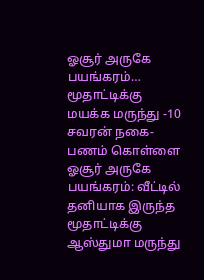ஓசூர் அருகே பயங்கரம்… மூதாட்டிக்கு மயக்க மருந்து -10 சவரன் நகை-பணம் கொள்ளை
ஓசூர் அருகே பயங்கரம்: வீட்டில் தனியாக இருந்த மூதாட்டிக்கு ஆஸ்துமா மருந்து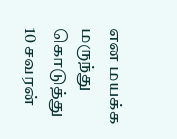என மயக்க மருந்து கொடுத்து 10 சவரன்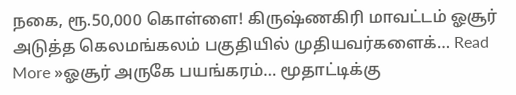நகை, ரூ.50,000 கொள்ளை! கிருஷ்ணகிரி மாவட்டம் ஓசூர் அடுத்த கெலமங்கலம் பகுதியில் முதியவர்களைக்… Read More »ஓசூர் அருகே பயங்கரம்… மூதாட்டிக்கு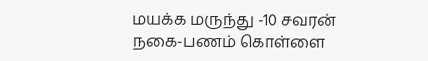மயக்க மருந்து -10 சவரன் நகை-பணம் கொள்ளை